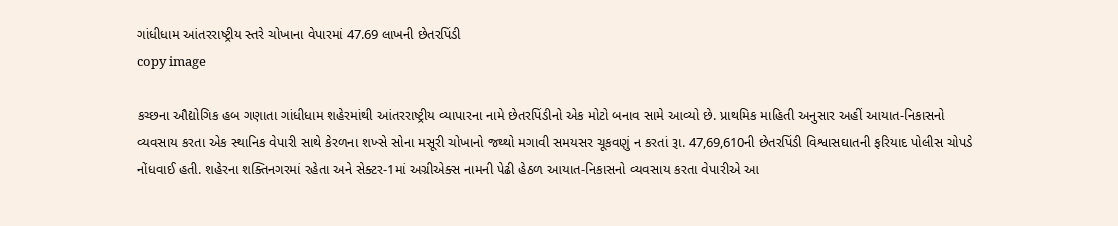ગાંધીધામ આંતરરાષ્ટ્રીય સ્તરે ચોખાના વેપારમાં 47.69 લાખની છેતરપિંડી
copy image

કચ્છના ઔદ્યોગિક હબ ગણાતા ગાંધીધામ શહેરમાંથી આંતરરાષ્ટ્રીય વ્યાપારના નામે છેતરપિંડીનો એક મોટો બનાવ સામે આવ્યો છે. પ્રાથમિક માહિતી અનુસાર અહીં આયાત-નિકાસનો વ્યવસાય કરતા એક સ્થાનિક વેપારી સાથે કેરળના શખ્સે સોના મસૂરી ચોખાનો જથ્થો મગાવી સમયસર ચૂકવણું ન કરતાં રૂા. 47,69,610ની છેતરપિંડી વિશ્વાસઘાતની ફરિયાદ પોલીસ ચોપડે નોંધવાઈ હતી. શહેરના શક્તિનગરમાં રહેતા અને સેક્ટર-1માં અગ્રીએક્સ નામની પેઢી હેઠળ આયાત-નિકાસનો વ્યવસાય કરતા વેપારીએ આ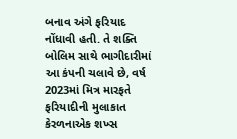બનાવ અંગે ફરિયાદ નોંધાવી હતી. તે શક્તિ બોલિમ સાથે ભાગીદારીમાં આ કંપની ચલાવે છે, વર્ષ 2023માં મિત્ર મારફતે ફરિયાદીની મુલાકાત કેરળનાએક શખ્સ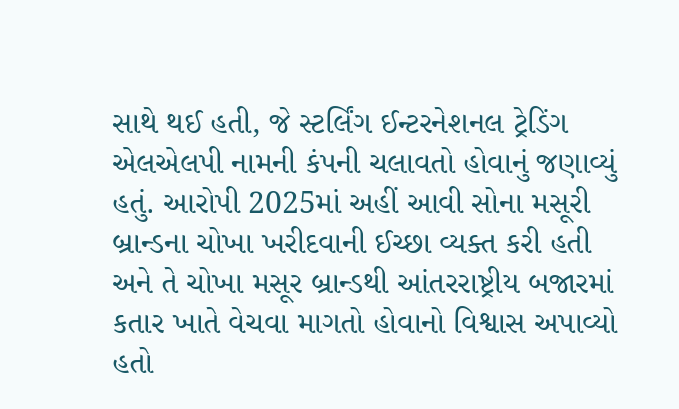સાથે થઈ હતી, જે સ્ટર્લિંગ ઈન્ટરનેશનલ ટ્રેડિંગ એલએલપી નામની કંપની ચલાવતો હોવાનું જણાવ્યું હતું. આરોપી 2025માં અહીં આવી સોના મસૂરી બ્રાન્ડના ચોખા ખરીદવાની ઈચ્છા વ્યક્ત કરી હતી અને તે ચોખા મસૂર બ્રાન્ડથી આંતરરાષ્ટ્રીય બજારમાં કતાર ખાતે વેચવા માગતો હોવાનો વિશ્વાસ અપાવ્યો હતો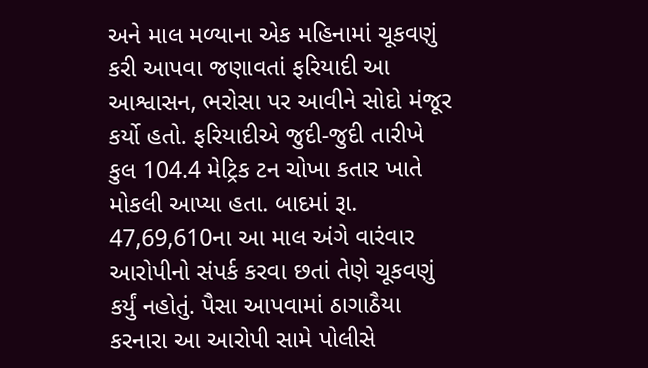અને માલ મળ્યાના એક મહિનામાં ચૂકવણું કરી આપવા જણાવતાં ફરિયાદી આ આશ્વાસન, ભરોસા પર આવીને સોદો મંજૂર કર્યો હતો. ફરિયાદીએ જુદી-જુદી તારીખે કુલ 104.4 મેટ્રિક ટન ચોખા કતાર ખાતે મોકલી આપ્યા હતા. બાદમાં રૂા. 47,69,610ના આ માલ અંગે વારંવાર આરોપીનો સંપર્ક કરવા છતાં તેણે ચૂકવણું કર્યું નહોતું. પૈસા આપવામાં ઠાગાઠૈયા કરનારા આ આરોપી સામે પોલીસે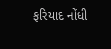ફરિયાદ નોંધી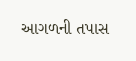આગળની તપાસ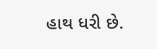હાથ ધરી છે.